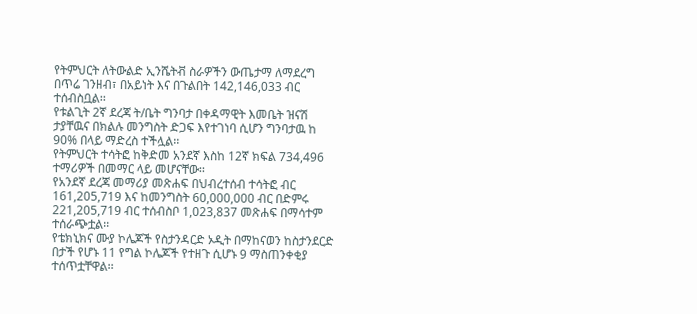የትምህርት ለትውልድ ኢንሼትቭ ስራዎችን ውጤታማ ለማደረግ በጥሬ ገንዘብ፣ በአይነት እና በጉልበት 142,146,033 ብር ተሰብስቧል፡፡
የቱልጊት 2ኛ ደረጃ ት/ቤት ግንባታ በቀዳማዊት እመቤት ዝናሽ ታያቸዉና በክልሉ መንግስት ድጋፍ እየተገነባ ሲሆን ግንባታዉ ከ 90% በላይ ማድረስ ተችሏል፡፡
የትምህርት ተሳትፎ ከቅድመ አንደኛ እስከ 12ኛ ክፍል 734,496 ተማሪዎች በመማር ላይ መሆናቸው፡፡
የአንደኛ ደረጃ መማሪያ መጽሐፍ በህብረተሰብ ተሳትፎ ብር 161,205,719 እና ከመንግስት 60,000,000 ብር በድምሩ 221,205,719 ብር ተሰብስቦ 1,023,837 መጽሐፍ በማሳተም ተሰራጭቷል፡፡
የቴክኒክና ሙያ ኮሌጆች የስታንዳርድ ኦዲት በማከናወን ከስታንደርድ በታች የሆኑ 11 የግል ኮሌጆች የተዘጉ ሲሆኑ 9 ማስጠንቀቂያ ተሰጥቷቸዋል፡፡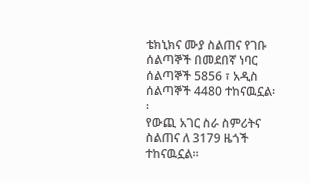ቴክኒክና ሙያ ስልጠና የገቡ ሰልጣኞች በመደበኛ ነባር ሰልጣኞች 5856 ፣ አዲስ ሰልጣኞች 4480 ተከናዉኗል፡፡
የውጪ አገር ስራ ስምሪትና ስልጠና ለ 3179 ዜጎች ተከናዉኗል፡፡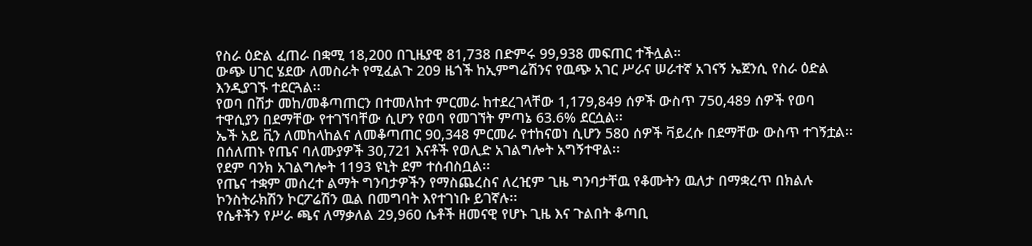የስራ ዕድል ፈጠራ በቋሚ 18,200 በጊዜያዊ 81,738 በድምሩ 99,938 መፍጠር ተችሏል።
ውጭ ሀገር ሄደው ለመስራት የሚፈልጉ 209 ዜጎች ከኢምግሬሽንና የዉጭ አገር ሥራና ሠራተኛ አገናኝ ኤጀንሲ የስራ ዕድል እንዲያገኙ ተደርጓል፡፡
የወባ በሽታ መከ/መቆጣጠርን በተመለከተ ምርመራ ከተደረገላቸው 1,179,849 ሰዎች ውስጥ 750,489 ሰዎች የወባ ተዋሲያን በደማቸው የተገኘባቸው ሲሆን የወባ የመገኘት ምጣኔ 63.6% ደርሷል፡፡
ኤች አይ ቪን ለመከላከልና ለመቆጣጠር 90,348 ምርመራ የተከናወነ ሲሆን 580 ሰዎች ቫይረሱ በደማቸው ውስጥ ተገኝቷል፡፡
በሰለጠኑ የጤና ባለሙያዎች 30,721 እናቶች የወሊድ አገልግሎት አግኝተዋል፡፡
የደም ባንክ አገልግሎት 1193 ዩኒት ደም ተሰብስቧል፡፡
የጤና ተቋም መሰረተ ልማት ግንባታዎችን የማስጨረስና ለረዢም ጊዜ ግንባታቸዉ የቆሙትን ዉለታ በማቋረጥ በክልሉ ኮንስትራክሽን ኮርፖሬሽን ዉል በመግባት እየተገነቡ ይገኛሉ፡፡
የሴቶችን የሥራ ጫና ለማቃለል 29,960 ሴቶች ዘመናዊ የሆኑ ጊዜ እና ጉልበት ቆጣቢ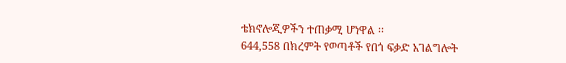ቴክኖሎጂዎችን ተጠቃሚ ሆነዋል ፡፡
644,558 በክረምት የወጣቶች የበጎ ፍቃድ አገልግሎት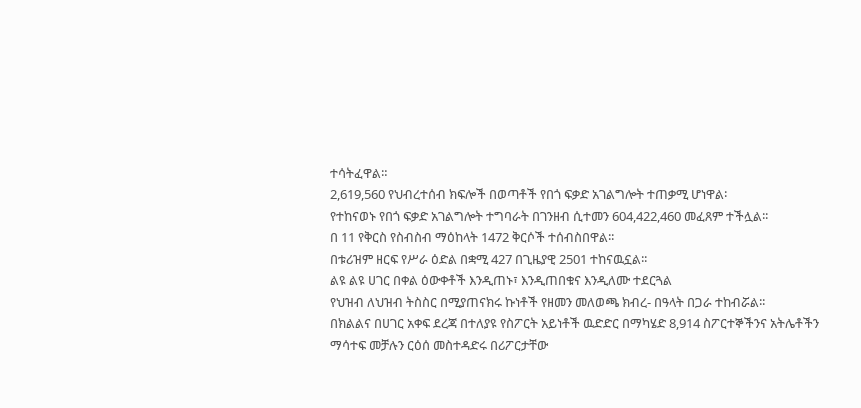ተሳትፈዋል።
2,619,560 የህብረተሰብ ክፍሎች በወጣቶች የበጎ ፍቃድ አገልግሎት ተጠቃሚ ሆነዋል፡
የተከናወኑ የበጎ ፍቃድ አገልግሎት ተግባራት በገንዘብ ሲተመን 604,422,460 መፈጸም ተችሏል፡፡
በ 11 የቅርስ የስብስብ ማዕከላት 1472 ቅርሶች ተሰብስበዋል፡፡
በቱሪዝም ዘርፍ የሥራ ዕድል በቋሚ 427 በጊዜያዊ 2501 ተከናዉኗል፡፡
ልዩ ልዩ ሀገር በቀል ዕውቀቶች እንዲጠኑ፣ እንዲጠበቁና እንዲለሙ ተደርጓል
የህዝብ ለህዝብ ትስስር በሚያጠናክሩ ኩነቶች የዘመን መለወጫ ክብረ- በዓላት በጋራ ተከብሯል፡፡
በክልልና በሀገር አቀፍ ደረጃ በተለያዩ የስፖርት አይነቶች ዉድድር በማካሄድ 8,914 ስፖርተኞችንና አትሌቶችን ማሳተፍ መቻሉን ርዕሰ መስተዳድሩ በሪፖርታቸው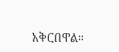አቅርበዋል።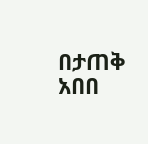በታጠቅ አበበ